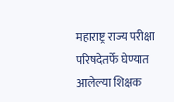महाराष्ट्र राज्य परीक्षा परिषदेतर्फे घेण्यात आलेल्या शिक्षक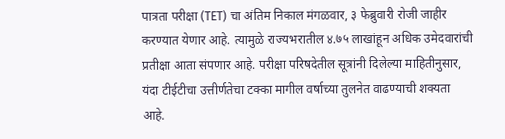पात्रता परीक्षा (TET) चा अंतिम निकाल मंगळवार, ३ फेब्रुवारी रोजी जाहीर करण्यात येणार आहे. त्यामुळे राज्यभरातील ४.७५ लाखांहून अधिक उमेदवारांची प्रतीक्षा आता संपणार आहे. परीक्षा परिषदेतील सूत्रांनी दिलेल्या माहितीनुसार, यंदा टीईटीचा उत्तीर्णतेचा टक्का मागील वर्षाच्या तुलनेत वाढण्याची शक्यता आहे.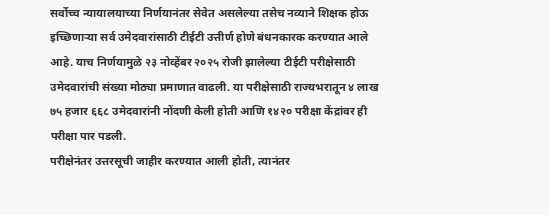सर्वोच्च न्यायालयाच्या निर्णयानंतर सेवेत असलेल्या तसेच नव्याने शिक्षक होऊ इच्छिणाऱ्या सर्व उमेदवारांसाठी टीईटी उत्तीर्ण होणे बंधनकारक करण्यात आले आहे. याच निर्णयामुळे २३ नोव्हेंबर २०२५ रोजी झालेल्या टीईटी परीक्षेसाठी उमेदवारांची संख्या मोठ्या प्रमाणात वाढली. या परीक्षेसाठी राज्यभरातून ४ लाख ७५ हजार ६६८ उमेदवारांनी नोंदणी केली होती आणि १४२० परीक्षा केंद्रांवर ही परीक्षा पार पडली.
परीक्षेनंतर उत्तरसूची जाहीर करण्यात आली होती, त्यानंतर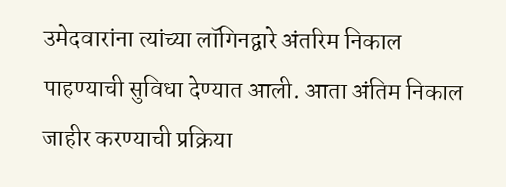उमेदवारांना त्यांच्या लॉगिनद्वारे अंतरिम निकाल पाहण्याची सुविधा देण्यात आली. आता अंतिम निकाल जाहीर करण्याची प्रक्रिया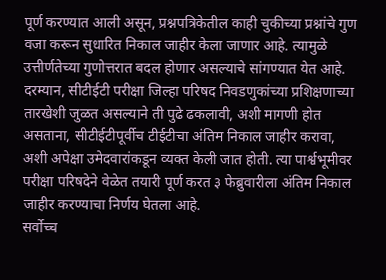पूर्ण करण्यात आली असून, प्रश्नपत्रिकेतील काही चुकीच्या प्रश्नांचे गुण वजा करून सुधारित निकाल जाहीर केला जाणार आहे. त्यामुळे उत्तीर्णतेच्या गुणोत्तरात बदल होणार असल्याचे सांगण्यात येत आहे.
दरम्यान, सीटीईटी परीक्षा जिल्हा परिषद निवडणुकांच्या प्रशिक्षणाच्या तारखेशी जुळत असल्याने ती पुढे ढकलावी, अशी मागणी होत असताना, सीटीईटीपूर्वीच टीईटीचा अंतिम निकाल जाहीर करावा, अशी अपेक्षा उमेदवारांकडून व्यक्त केली जात होती. त्या पार्श्वभूमीवर परीक्षा परिषदेने वेळेत तयारी पूर्ण करत ३ फेब्रुवारीला अंतिम निकाल जाहीर करण्याचा निर्णय घेतला आहे.
सर्वोच्च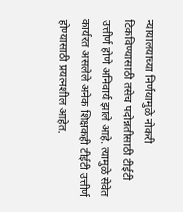न्यायालयाच्या निर्णयामुळे नोकरी टिकविण्यासाठी तसेच पदोन्नतीसाठी टीईटी उत्तीर्ण होणे अनिवार्य झाले आहे. त्यामुळे सेवेत कार्यरत असलेले अनेक शिक्षकही टीईटी उत्तीर्ण होण्यासाठी प्रयत्नशील आहेत.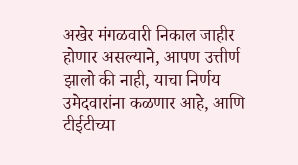अखेर मंगळवारी निकाल जाहीर होणार असल्याने, आपण उत्तीर्ण झालो की नाही, याचा निर्णय उमेदवारांना कळणार आहे, आणि टीईटीच्या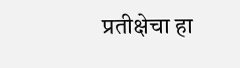प्रतीक्षेचा हा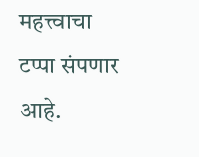महत्त्वाचा टप्पा संपणार आहे.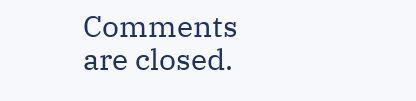Comments are closed.